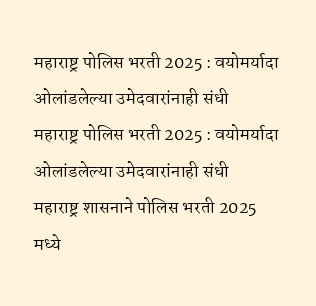महाराष्ट्र पोलिस भरती 2025 : वयोमर्यादा ओलांडलेल्या उमेदवारांनाही संधी
महाराष्ट्र पोलिस भरती 2025 : वयोमर्यादा ओलांडलेल्या उमेदवारांनाही संधी
महाराष्ट्र शासनाने पोलिस भरती 2025 मध्ये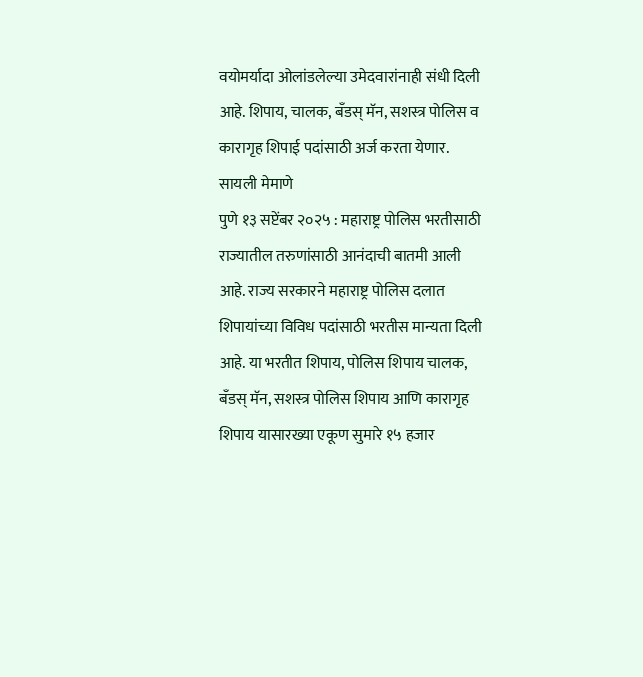वयोमर्यादा ओलांडलेल्या उमेदवारांनाही संधी दिली आहे. शिपाय, चालक, बँडस् मॅन, सशस्त्र पोलिस व कारागृह शिपाई पदांसाठी अर्ज करता येणार.
सायली मेमाणे
पुणे १३ सप्टेंबर २०२५ : महाराष्ट्र पोलिस भरतीसाठी राज्यातील तरुणांसाठी आनंदाची बातमी आली आहे. राज्य सरकारने महाराष्ट्र पोलिस दलात शिपायांच्या विविध पदांसाठी भरतीस मान्यता दिली आहे. या भरतीत शिपाय, पोलिस शिपाय चालक, बँडस् मॅन, सशस्त्र पोलिस शिपाय आणि कारागृह शिपाय यासारख्या एकूण सुमारे १५ हजार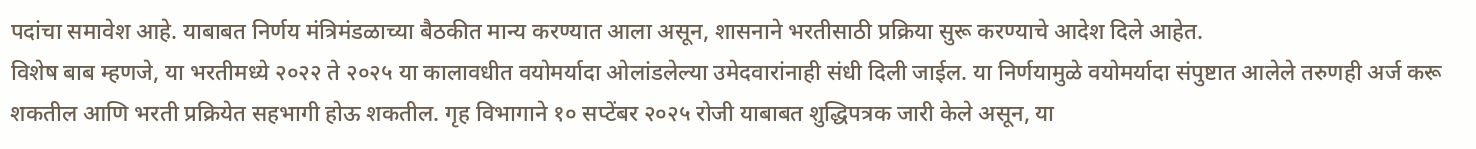पदांचा समावेश आहे. याबाबत निर्णय मंत्रिमंडळाच्या बैठकीत मान्य करण्यात आला असून, शासनाने भरतीसाठी प्रक्रिया सुरू करण्याचे आदेश दिले आहेत.
विशेष बाब म्हणजे, या भरतीमध्ये २०२२ ते २०२५ या कालावधीत वयोमर्यादा ओलांडलेल्या उमेदवारांनाही संधी दिली जाईल. या निर्णयामुळे वयोमर्यादा संपुष्टात आलेले तरुणही अर्ज करू शकतील आणि भरती प्रक्रियेत सहभागी होऊ शकतील. गृह विभागाने १० सप्टेंबर २०२५ रोजी याबाबत शुद्धिपत्रक जारी केले असून, या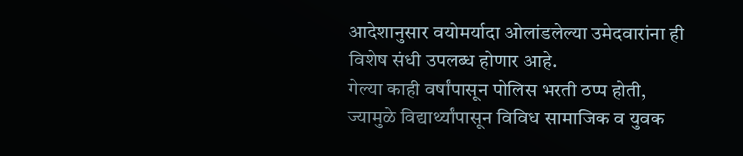आदेशानुसार वयोमर्यादा ओलांडलेल्या उमेदवारांना ही विशेष संधी उपलब्ध होणार आहे.
गेल्या काही वर्षांपासून पोलिस भरती ठप्प होती, ज्यामुळे विद्यार्थ्यांपासून विविध सामाजिक व युवक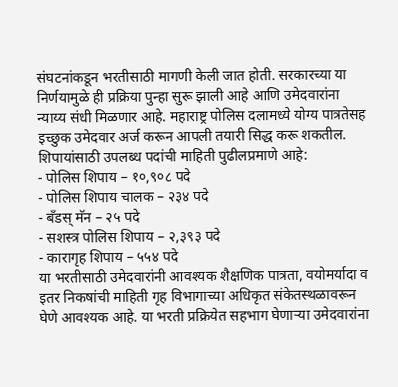संघटनांकडून भरतीसाठी मागणी केली जात होती. सरकारच्या या निर्णयामुळे ही प्रक्रिया पुन्हा सुरू झाली आहे आणि उमेदवारांना न्याय्य संधी मिळणार आहे. महाराष्ट्र पोलिस दलामध्ये योग्य पात्रतेसह इच्छुक उमेदवार अर्ज करून आपली तयारी सिद्ध करू शकतील.
शिपायांसाठी उपलब्ध पदांची माहिती पुढीलप्रमाणे आहे:
- पोलिस शिपाय – १०,९०८ पदे
- पोलिस शिपाय चालक – २३४ पदे
- बँडस् मॅन – २५ पदे
- सशस्त्र पोलिस शिपाय – २,३९३ पदे
- कारागृह शिपाय – ५५४ पदे
या भरतीसाठी उमेदवारांनी आवश्यक शैक्षणिक पात्रता, वयोमर्यादा व इतर निकषांची माहिती गृह विभागाच्या अधिकृत संकेतस्थळावरून घेणे आवश्यक आहे. या भरती प्रक्रियेत सहभाग घेणाऱ्या उमेदवारांना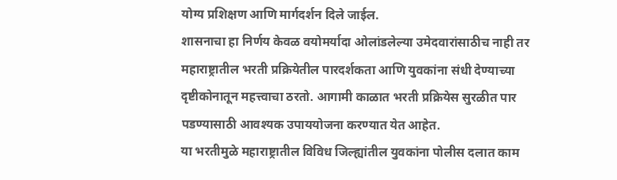योग्य प्रशिक्षण आणि मार्गदर्शन दिले जाईल.
शासनाचा हा निर्णय केवळ वयोमर्यादा ओलांडलेल्या उमेदवारांसाठीच नाही तर महाराष्ट्रातील भरती प्रक्रियेतील पारदर्शकता आणि युवकांना संधी देण्याच्या दृष्टीकोनातून महत्त्वाचा ठरतो. आगामी काळात भरती प्रक्रियेस सुरळीत पार पडण्यासाठी आवश्यक उपाययोजना करण्यात येत आहेत.
या भरतीमुळे महाराष्ट्रातील विविध जिल्ह्यांतील युवकांना पोलीस दलात काम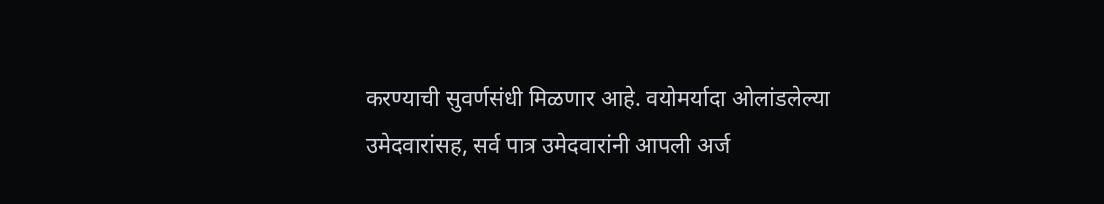करण्याची सुवर्णसंधी मिळणार आहे. वयोमर्यादा ओलांडलेल्या उमेदवारांसह, सर्व पात्र उमेदवारांनी आपली अर्ज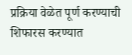प्रक्रिया वेळेत पूर्ण करण्याची शिफारस करण्यात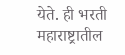येते. ही भरती महाराष्ट्रातील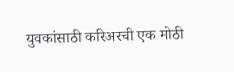युवकांसाठी करिअरची एक मोठी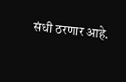संधी ठरणार आहे.